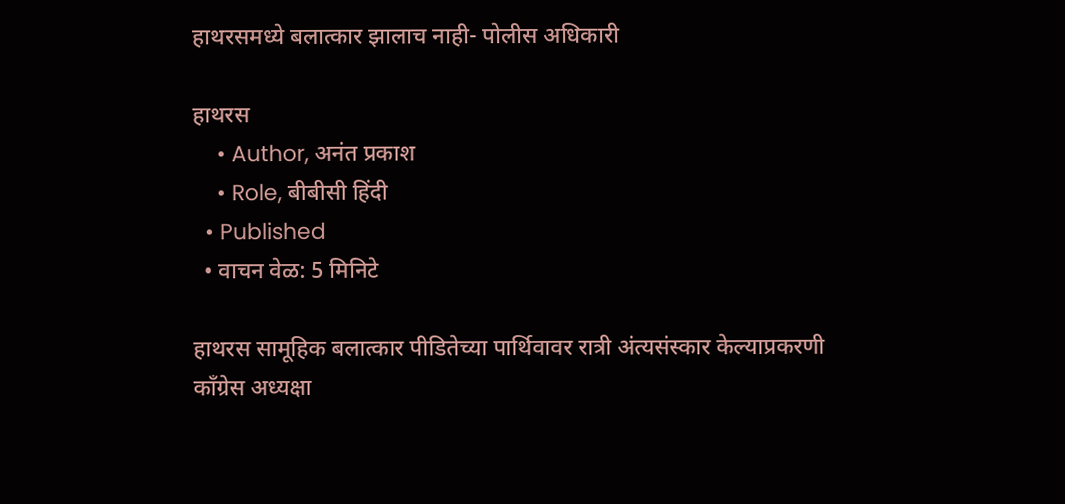हाथरसमध्ये बलात्कार झालाच नाही- पोलीस अधिकारी

हाथरस
    • Author, अनंत प्रकाश
    • Role, बीबीसी हिंदी
  • Published
  • वाचन वेळ: 5 मिनिटे

हाथरस सामूहिक बलात्कार पीडितेच्या पार्थिवावर रात्री अंत्यसंस्कार केल्याप्रकरणी काँग्रेस अध्यक्षा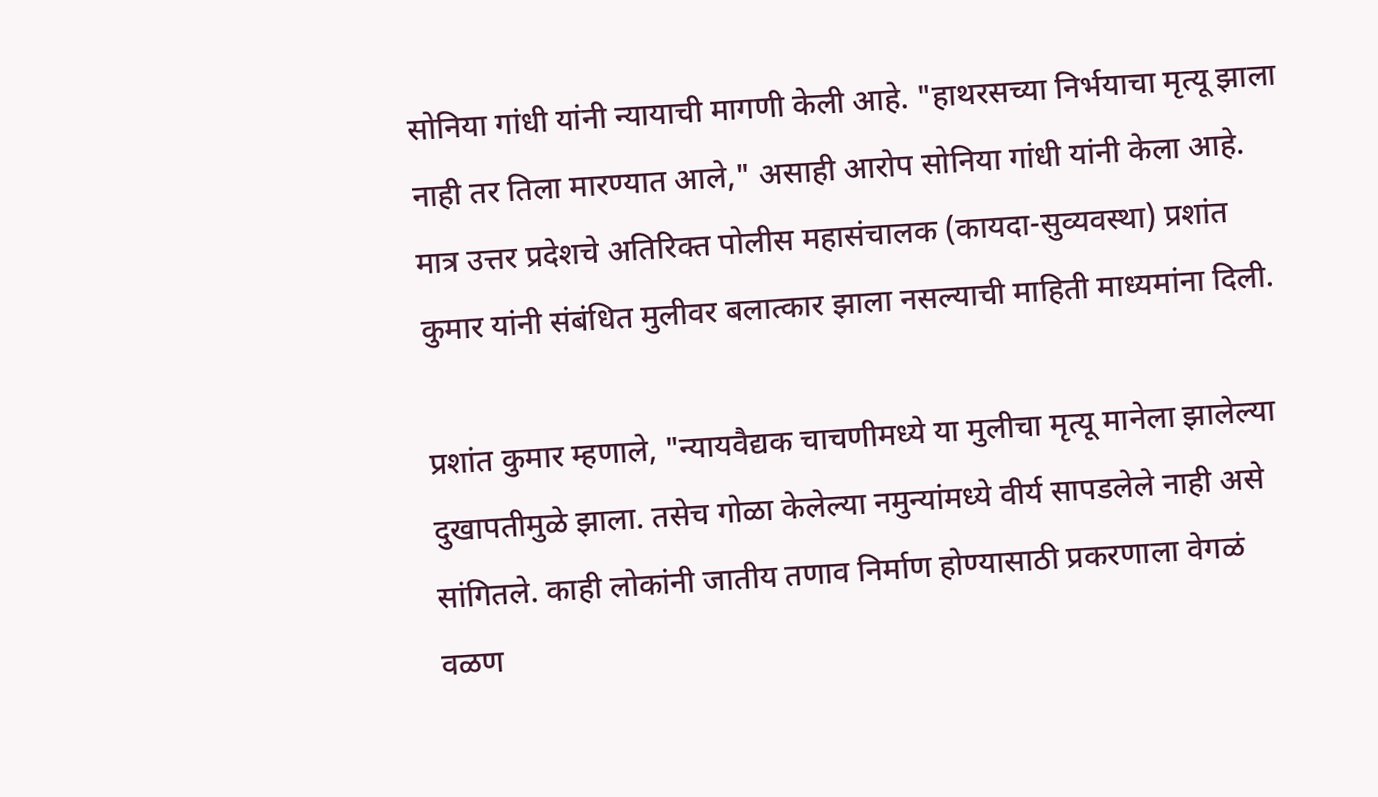सोनिया गांधी यांनी न्यायाची मागणी केली आहे. "हाथरसच्या निर्भयाचा मृत्यू झाला नाही तर तिला मारण्यात आले," असाही आरोप सोनिया गांधी यांनी केला आहे. मात्र उत्तर प्रदेशचे अतिरिक्त पोलीस महासंचालक (कायदा-सुव्यवस्था) प्रशांत कुमार यांनी संबंधित मुलीवर बलात्कार झाला नसल्याची माहिती माध्यमांना दिली.

प्रशांत कुमार म्हणाले, "न्यायवैद्यक चाचणीमध्ये या मुलीचा मृत्यू मानेला झालेल्या दुखापतीमुळे झाला. तसेच गोळा केलेल्या नमुन्यांमध्ये वीर्य सापडलेले नाही असे सांगितले. काही लोकांनी जातीय तणाव निर्माण होण्यासाठी प्रकरणाला वेगळं वळण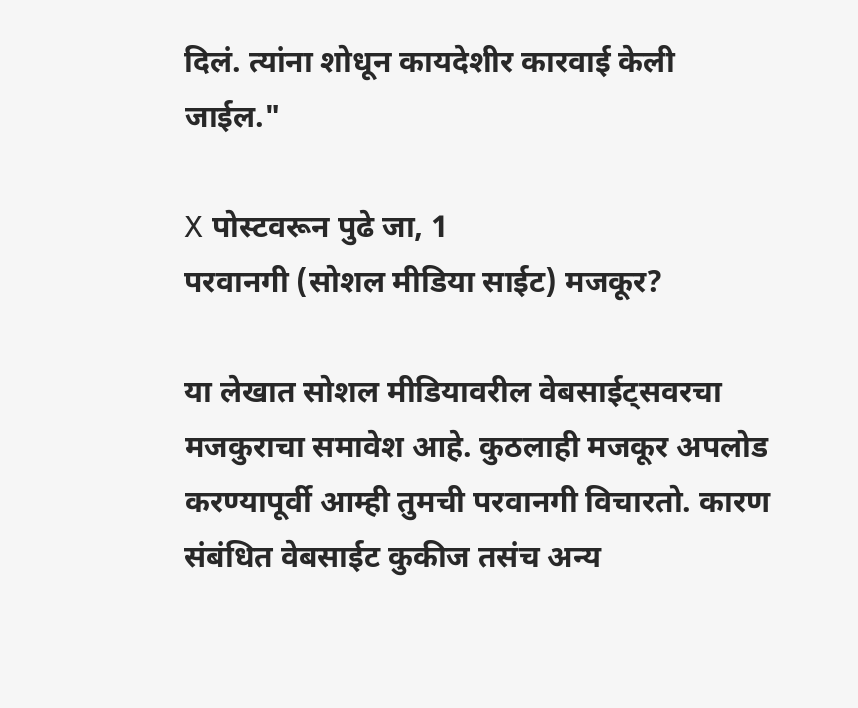दिलं. त्यांना शोधून कायदेशीर कारवाई केली जाईल."

X पोस्टवरून पुढे जा, 1
परवानगी (सोशल मीडिया साईट) मजकूर?

या लेखात सोशल मीडियावरील वेबसाईट्सवरचा मजकुराचा समावेश आहे. कुठलाही मजकूर अपलोड करण्यापूर्वी आम्ही तुमची परवानगी विचारतो. कारण संबंधित वेबसाईट कुकीज तसंच अन्य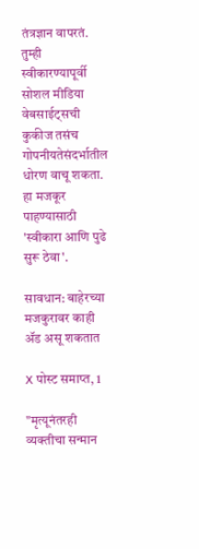तंत्रज्ञान वापरतं. तुम्ही स्वीकारण्यापूर्वी सोशल मीडिया वेबसाईट्सची कुकीज तसंच गोपनीयतेसंदर्भातील धोरण वाचू शकता. हा मजकूर पाहण्यासाठी 'स्वीकारा आणि पुढे सुरू ठेवा'.

सावधान: बाहेरच्या मजकुरावर काही ॲड असू शकतात

X पोस्ट समाप्त, 1

"मृत्यूनंतरही व्यक्तीचा सन्मान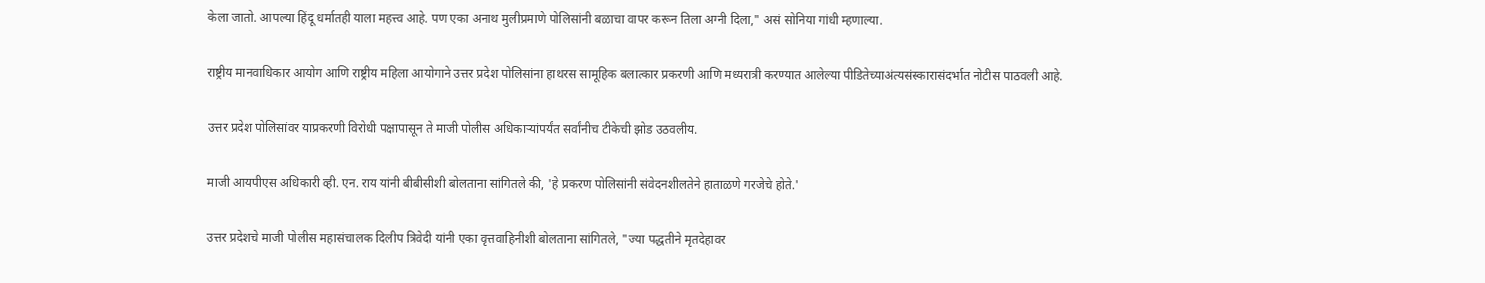केला जातो. आपल्या हिंदू धर्मातही याला महत्त्व आहे. पण एका अनाथ मुलीप्रमाणे पोलिसांनी बळाचा वापर करून तिला अग्नी दिला," असं सोनिया गांधी म्हणाल्या.

राष्ट्रीय मानवाधिकार आयोग आणि राष्ट्रीय महिला आयोगाने उत्तर प्रदेश पोलिसांना हाथरस सामूहिक बलात्कार प्रकरणी आणि मध्यरात्री करण्यात आलेल्या पीडितेच्याअंत्यसंस्कारासंदर्भात नोटीस पाठवली आहे.

उत्तर प्रदेश पोलिसांवर याप्रकरणी विरोधी पक्षापासून ते माजी पोलीस अधिकाऱ्यांपर्यंत सर्वांनीच टीकेची झोड उठवलीय.

माजी आयपीएस अधिकारी व्ही. एन. राय यांनी बीबीसीशी बोलताना सांगितले की, 'हे प्रकरण पोलिसांनी संवेदनशीलतेने हाताळणे गरजेचे होते.'

उत्तर प्रदेशचे माजी पोलीस महासंचालक दिलीप त्रिवेदी यांनी एका वृत्तवाहिनीशी बोलताना सांगितले, "ज्या पद्धतीने मृतदेहावर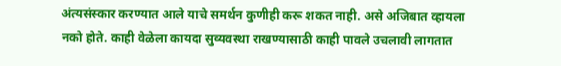अंत्यसंस्कार करण्यात आले याचे समर्थन कुणीही करू शकत नाही. असे अजिबात व्हायला नको होते. काही वेळेला कायदा सुव्यवस्था राखण्यासाठी काही पावले उचलावी लागतात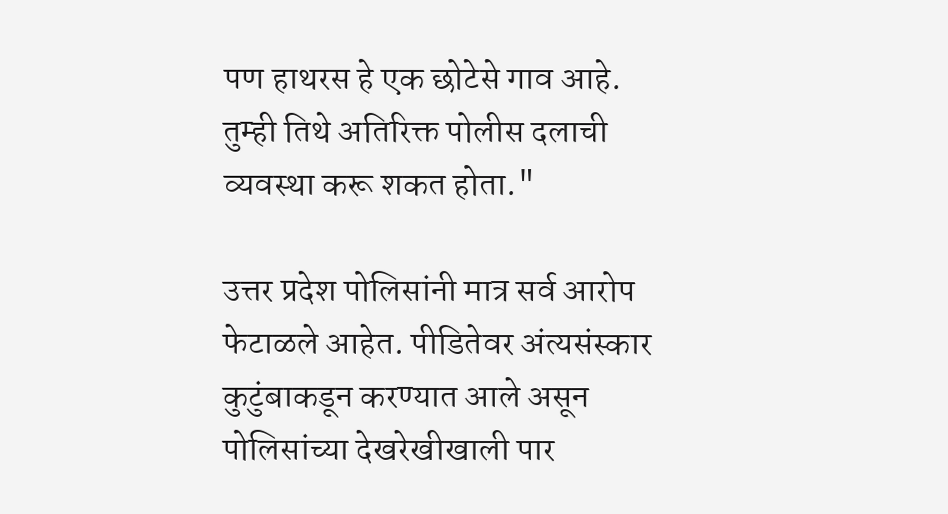पण हाथरस हे एक छोटेसे गाव आहे. तुम्ही तिथे अतिरिक्त पोलीस दलाची व्यवस्था करू शकत होता."

उत्तर प्रदेश पोलिसांनी मात्र सर्व आरोप फेटाळले आहेत. पीडितेवर अंत्यसंस्कार कुटुंबाकडून करण्यात आले असून पोलिसांच्या देखरेखीखाली पार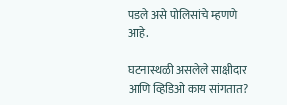पडले असे पोलिसांचे म्हणणे आहे.

घटनास्थळी असलेले साक्षीदार आणि व्हिडिओ काय सांगतात?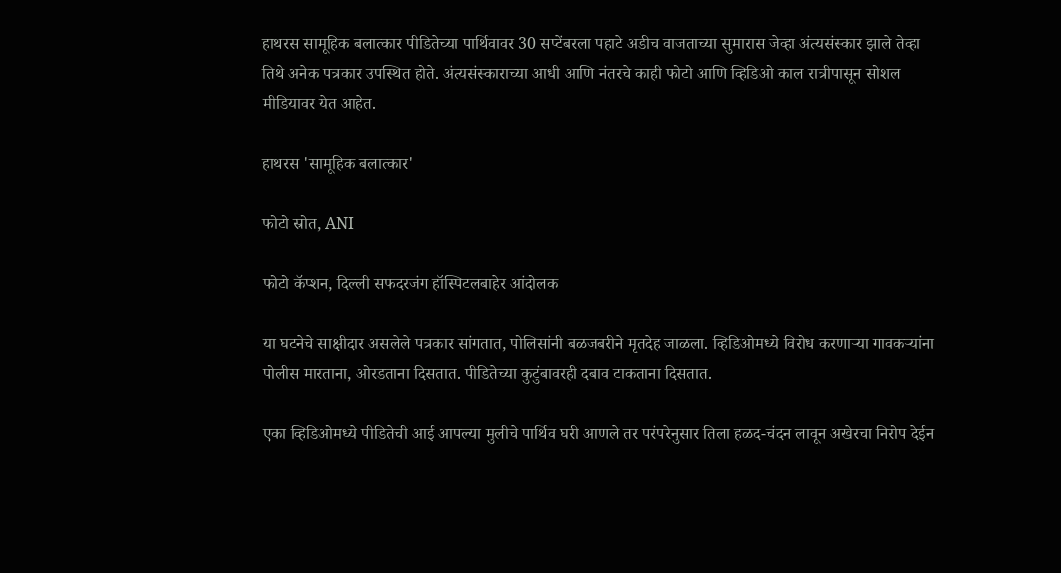हाथरस सामूहिक बलात्कार पीडितेच्या पार्थिवावर 30 सप्टेंबरला पहाटे अडीच वाजताच्या सुमारास जेव्हा अंत्यसंस्कार झाले तेव्हा तिथे अनेक पत्रकार उपस्थित होते. अंत्यसंस्काराच्या आधी आणि नंतरचे काही फोटो आणि व्हिडिओ काल रात्रीपासून सोशल मीडियावर येत आहेत.

हाथरस 'सामूहिक बलात्कार'

फोटो स्रोत, ANI

फोटो कॅप्शन, दिल्ली सफदरजंग हॉस्पिटलबाहेर आंदोलक

या घटनेचे साक्षीदार असलेले पत्रकार सांगतात, पोलिसांनी बळजबरीने मृतदेह जाळला. व्हिडिओमध्ये विरोध करणाऱ्या गावकऱ्यांना पोलीस मारताना, ओरडताना दिसतात. पीडितेच्या कुटुंबावरही दबाव टाकताना दिसतात.

एका व्हिडिओमध्ये पीडितेची आई आपल्या मुलीचे पार्थिव घरी आणले तर परंपरेनुसार तिला हळद-चंदन लावून अखेरचा निरोप देईन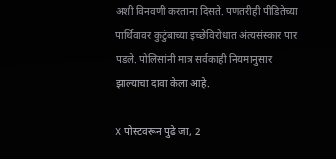अशी विनवणी करताना दिसते. पणतरीही पीडितेच्या पार्थिवावर कुटुंबाच्या इच्छेविरोधात अंत्यसंस्कार पार पडले. पोलिसांनी मात्र सर्वकाही नियमानुसार झाल्याचा दावा केला आहे.

X पोस्टवरून पुढे जा, 2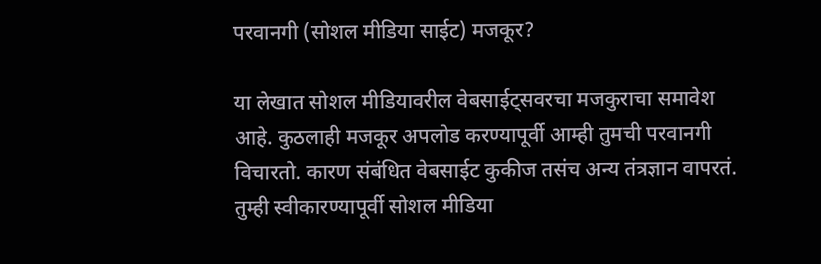परवानगी (सोशल मीडिया साईट) मजकूर?

या लेखात सोशल मीडियावरील वेबसाईट्सवरचा मजकुराचा समावेश आहे. कुठलाही मजकूर अपलोड करण्यापूर्वी आम्ही तुमची परवानगी विचारतो. कारण संबंधित वेबसाईट कुकीज तसंच अन्य तंत्रज्ञान वापरतं. तुम्ही स्वीकारण्यापूर्वी सोशल मीडिया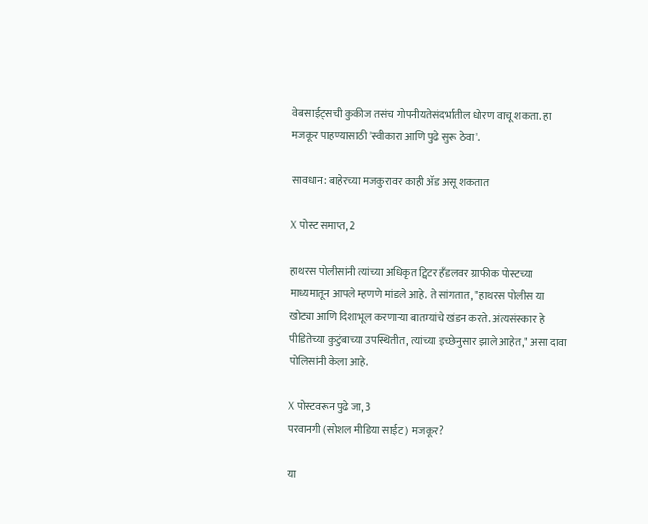वेबसाईट्सची कुकीज तसंच गोपनीयतेसंदर्भातील धोरण वाचू शकता. हा मजकूर पाहण्यासाठी 'स्वीकारा आणि पुढे सुरू ठेवा'.

सावधान: बाहेरच्या मजकुरावर काही ॲड असू शकतात

X पोस्ट समाप्त, 2

हाथरस पोलीसांनी त्यांच्या अधिकृत ट्विटर हँडलवर ग्राफीक पोस्टच्या माध्यमातून आपले म्हणणे मांडले आहे. ते सांगतात, "हाथरस पोलीस या खोट्या आणि दिशाभूल करणाऱ्या बातम्यांचे खंडन करते. अंत्यसंस्कार हे पीडितेच्या कुटुंबाच्या उपस्थितीत, त्यांच्या इच्छेनुसार झाले आहेत," असा दावा पोलिसांनी केला आहे.

X पोस्टवरून पुढे जा, 3
परवानगी (सोशल मीडिया साईट) मजकूर?

या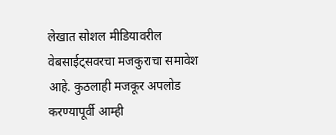लेखात सोशल मीडियावरील वेबसाईट्सवरचा मजकुराचा समावेश आहे. कुठलाही मजकूर अपलोड करण्यापूर्वी आम्ही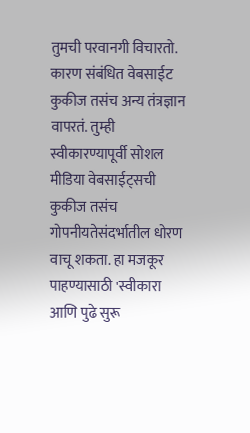तुमची परवानगी विचारतो. कारण संबंधित वेबसाईट कुकीज तसंच अन्य तंत्रज्ञान वापरतं. तुम्ही स्वीकारण्यापूर्वी सोशल मीडिया वेबसाईट्सची कुकीज तसंच गोपनीयतेसंदर्भातील धोरण वाचू शकता. हा मजकूर पाहण्यासाठी 'स्वीकारा आणि पुढे सुरू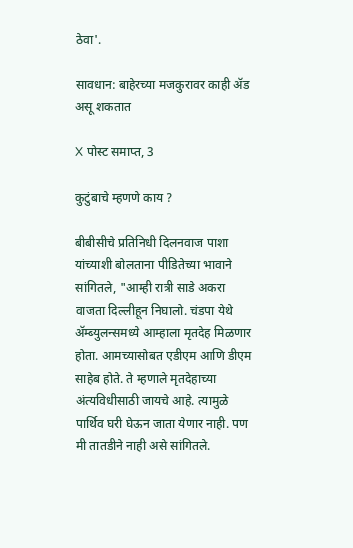ठेवा'.

सावधान: बाहेरच्या मजकुरावर काही ॲड असू शकतात

X पोस्ट समाप्त, 3

कुटुंबाचे म्हणणे काय ?

बीबीसीचे प्रतिनिधी दिलनवाज पाशा यांच्याशी बोलताना पीडितेच्या भावाने सांगितले, "आम्ही रात्री साडे अकरा वाजता दिल्लीहून निघालो. चंडपा येथे ॲम्ब्युलन्समध्ये आम्हाला मृतदेह मिळणार होता. आमच्यासोबत एडीएम आणि डीएम साहेब होते. ते म्हणाले मृतदेहाच्या अंत्यविधीसाठी जायचे आहे. त्यामुळे पार्थिव घरी घेऊन जाता येणार नाही. पण मी तातडीने नाही असे सांगितले.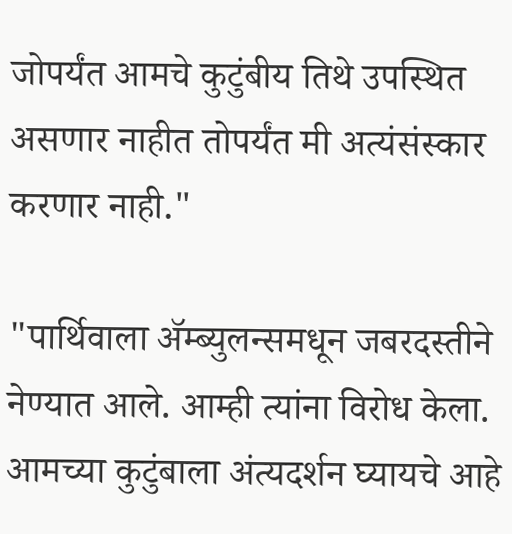जोपर्यंत आमचे कुटुंबीय तिथे उपस्थित असणार नाहीत तोपर्यंत मी अत्यंसंस्कार करणार नाही."

"पार्थिवाला ॲम्ब्युलन्समधून जबरदस्तीने नेण्यात आले. आम्ही त्यांना विरोध केला. आमच्या कुटुंबाला अंत्यदर्शन घ्यायचे आहे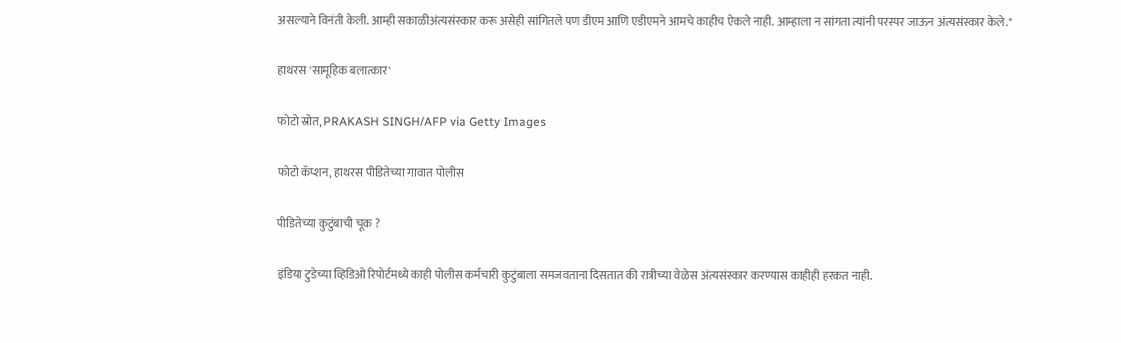असल्याने विनंती केली. आम्ही सकाळीअंत्यसंस्कार करू असेही सांगितले पण डीएम आणि एडीएमने आमचे काहीच ऐकले नाही. आम्हाला न सांगता त्यांनी परस्पर जाऊन अंत्यसंस्कार केले."

हाथरस 'सामूहिक बलात्कार'

फोटो स्रोत, PRAKASH SINGH/AFP via Getty Images

फोटो कॅप्शन, हाथरस पीडितेच्या गावात पोलीस

पीडितेच्या कुटुंबाची चूक ?

इंडिया टुडेच्या व्हिडिओ रिपोर्टमध्ये काही पोलीस कर्मचारी कुटुंबाला समजवताना दिसतात की रात्रीच्या वेळेस अंत्यसंस्कार करण्यास काहीही हरकत नाही.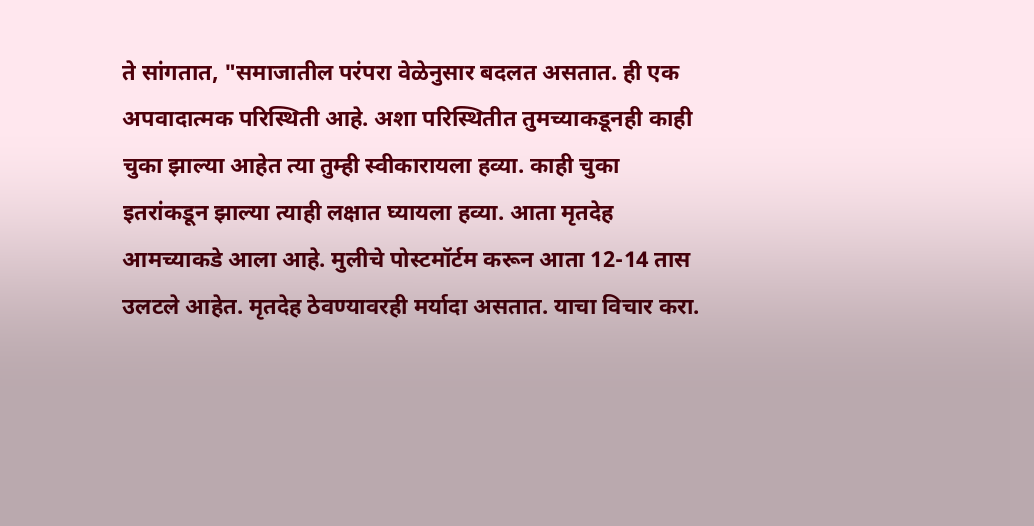ते सांगतात, "समाजातील परंपरा वेळेनुसार बदलत असतात. ही एक अपवादात्मक परिस्थिती आहे. अशा परिस्थितीत तुमच्याकडूनही काही चुका झाल्या आहेत त्या तुम्ही स्वीकारायला हव्या. काही चुका इतरांकडून झाल्या त्याही लक्षात घ्यायला हव्या. आता मृतदेह आमच्याकडे आला आहे. मुलीचे पोस्टमॉर्टम करून आता 12-14 तास उलटले आहेत. मृतदेह ठेवण्यावरही मर्यादा असतात. याचा विचार करा.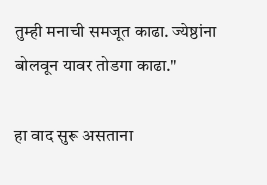तुम्ही मनाची समजूत काढा. ज्येष्ठांना बोलवून यावर तोडगा काढा."

हा वाद सुरू असताना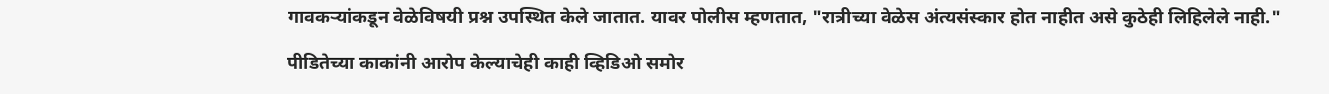गावकऱ्यांकडून वेळेविषयी प्रश्न उपस्थित केले जातात. यावर पोलीस म्हणतात, "रात्रीच्या वेळेस अंत्यसंस्कार होत नाहीत असे कुठेही लिहिलेले नाही."

पीडितेच्या काकांनी आरोप केल्याचेही काही व्हिडिओ समोर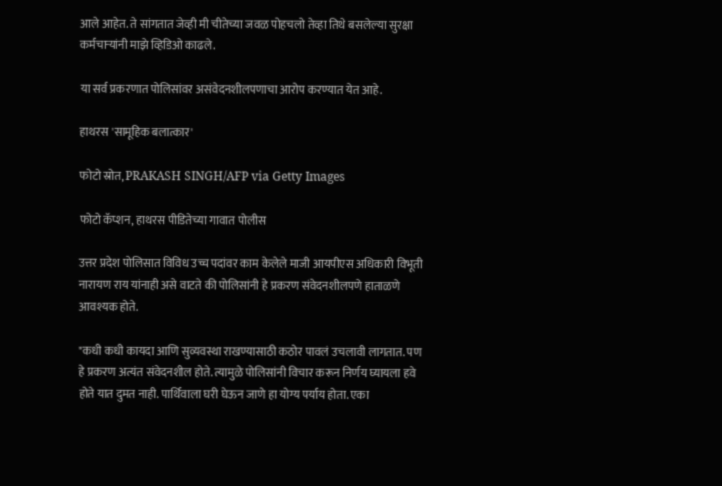आले आहेत. ते सांगतात जेव्ही मी चीतेच्या जवळ पोहचलो तेव्हा तिथे बसलेल्या सुरक्षा कर्मचाऱ्यांनी माझे व्हिडिओ काढले.

या सर्व प्रकरणात पोलिसांवर असंवेदनशीलपणाचा आरोप करण्यात येत आहे.

हाथरस 'सामूहिक बलात्कार'

फोटो स्रोत, PRAKASH SINGH/AFP via Getty Images

फोटो कॅप्शन, हाथरस पीडितेच्या गावात पोलीस

उत्तर प्रदेश पोलिसात विविध उच्च पदांवर काम केलेले माजी आयपीएस अधिकारी विभूती नारायण राय यांनाही असे वाटते की पोलिसांनी हे प्रकरण संवेदनशीलपणे हाताळणे आवश्यक होते.

"कधी कधी कायदा आणि सुव्यवस्था राखण्यासाठी कठोर पावलं उचलावी लागतात. पण हे प्रकरण अत्यंत संवेदनशील होते. त्यामुळे पोलिसांनी विचार करून निर्णय घ्यायला हवे होते यात दुमत नाही. पार्थिवाला घरी घेऊन जाणे हा योग्य पर्याय होता. एका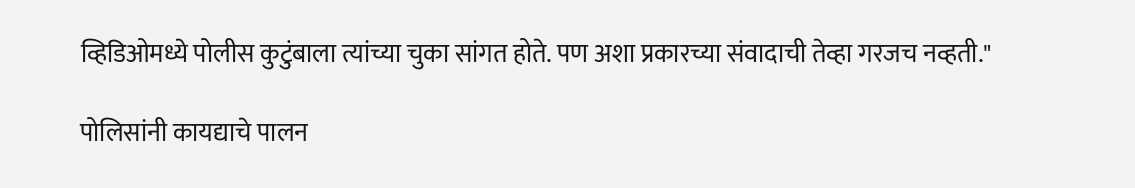व्हिडिओमध्ये पोलीस कुटुंबाला त्यांच्या चुका सांगत होते. पण अशा प्रकारच्या संवादाची तेव्हा गरजच नव्हती."

पोलिसांनी कायद्याचे पालन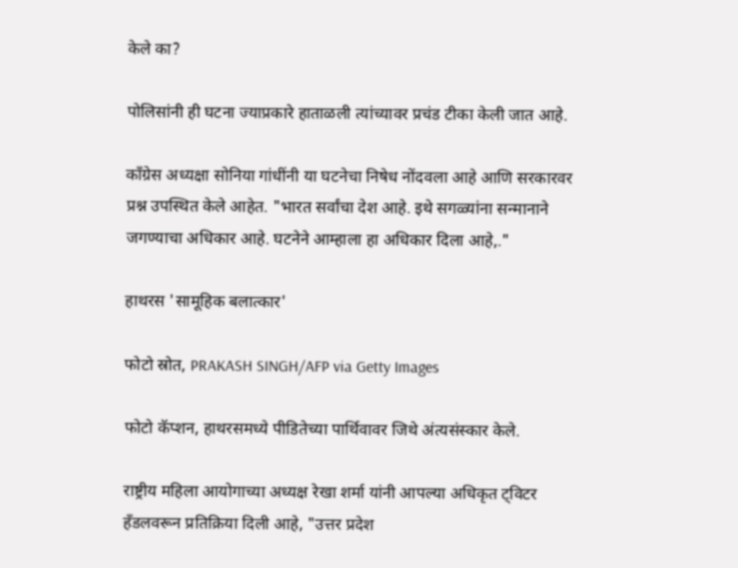केले का?

पोलिसांनी ही घटना ज्याप्रकारे हाताळली त्यांच्यावर प्रचंड टीका केली जात आहे.

काँग्रेस अध्यक्षा सोनिया गांधींनी या घटनेचा निषेध नोंदवला आहे आणि सरकारवर प्रश्न उपस्थित केले आहेत. "भारत सर्वांचा देश आहे. इथे सगळ्यांना सन्मानाने जगण्याचा अधिकार आहे. घटनेने आम्हाला हा अधिकार दिला आहे,."

हाथरस 'सामूहिक बलात्कार'

फोटो स्रोत, PRAKASH SINGH/AFP via Getty Images

फोटो कॅप्शन, हाथरसमध्ये पीडितेच्या पार्थिवावर जिथे अंत्यसंस्कार केले.

राष्ट्रीय महिला आयोगाच्या अध्यक्ष रेखा शर्मा यांनी आपल्या अधिकृत ट्विटर हँडलवरून प्रतिक्रिया दिली आहे, "उत्तर प्रदेश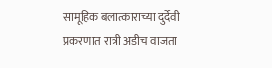सामूहिक बलात्काराच्या दुर्देवी प्रकरणात रात्री अडीच वाजता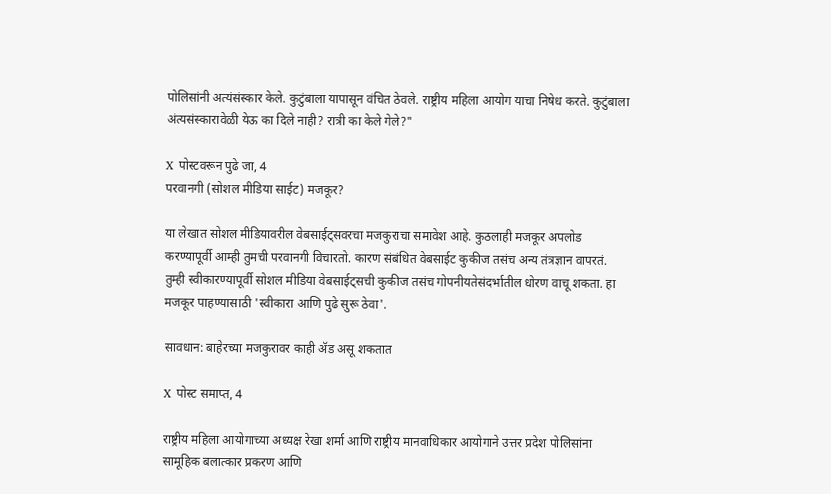पोलिसांनी अत्यंसंस्कार केले. कुटुंबाला यापासून वंचित ठेवले. राष्ट्रीय महिला आयोग याचा निषेध करते. कुटुंबाला अंत्यसंस्कारावेळी येऊ का दिले नाही? रात्री का केले गेले?"

X पोस्टवरून पुढे जा, 4
परवानगी (सोशल मीडिया साईट) मजकूर?

या लेखात सोशल मीडियावरील वेबसाईट्सवरचा मजकुराचा समावेश आहे. कुठलाही मजकूर अपलोड करण्यापूर्वी आम्ही तुमची परवानगी विचारतो. कारण संबंधित वेबसाईट कुकीज तसंच अन्य तंत्रज्ञान वापरतं. तुम्ही स्वीकारण्यापूर्वी सोशल मीडिया वेबसाईट्सची कुकीज तसंच गोपनीयतेसंदर्भातील धोरण वाचू शकता. हा मजकूर पाहण्यासाठी 'स्वीकारा आणि पुढे सुरू ठेवा'.

सावधान: बाहेरच्या मजकुरावर काही ॲड असू शकतात

X पोस्ट समाप्त, 4

राष्ट्रीय महिला आयोगाच्या अध्यक्ष रेखा शर्मा आणि राष्ट्रीय मानवाधिकार आयोगाने उत्तर प्रदेश पोलिसांना सामूहिक बलात्कार प्रकरण आणि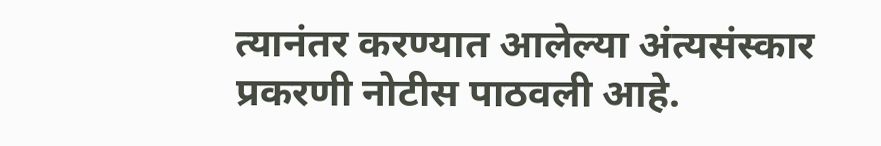त्यानंतर करण्यात आलेल्या अंत्यसंस्कार प्रकरणी नोटीस पाठवली आहे.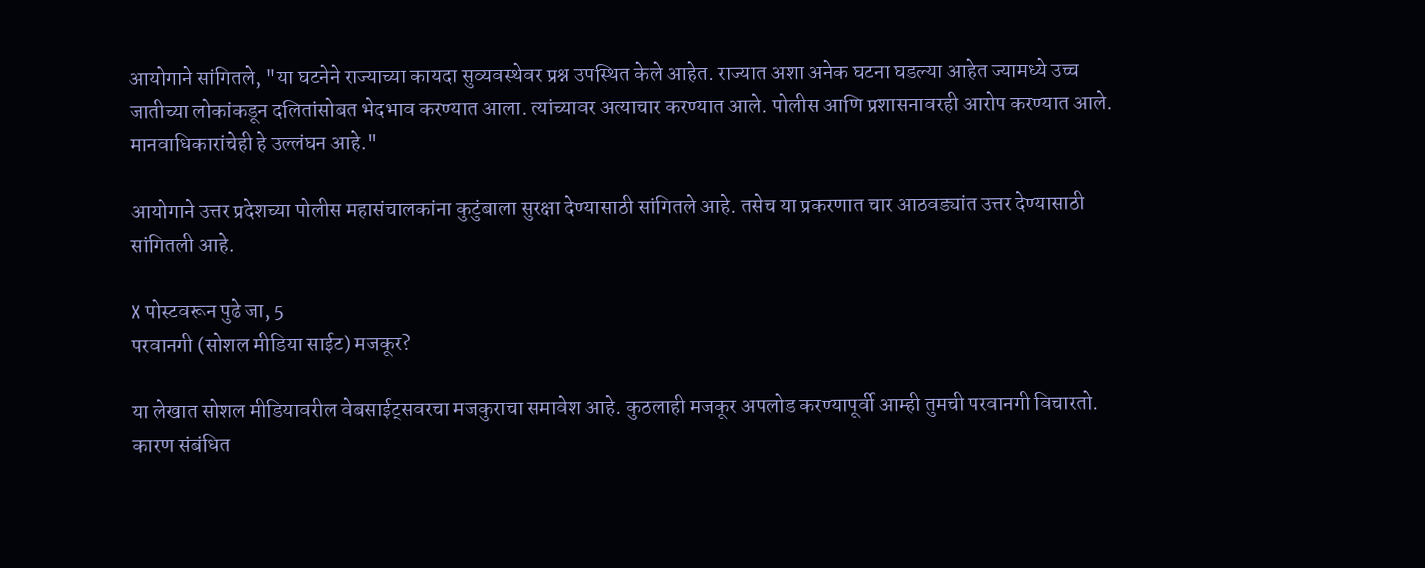आयोगाने सांगितले, "या घटनेने राज्याच्या कायदा सुव्यवस्थेवर प्रश्न उपस्थित केले आहेत. राज्यात अशा अनेक घटना घडल्या आहेत ज्यामध्ये उच्च जातीच्या लोकांकडून दलितांसोबत भेदभाव करण्यात आला. त्यांच्यावर अत्याचार करण्यात आले. पोलीस आणि प्रशासनावरही आरोप करण्यात आले. मानवाधिकारांचेही हे उल्लंघन आहे."

आयोगाने उत्तर प्रदेशच्या पोलीस महासंचालकांना कुटुंबाला सुरक्षा देण्यासाठी सांगितले आहे. तसेच या प्रकरणात चार आठवड्यांत उत्तर देण्यासाठी सांगितली आहे.

X पोस्टवरून पुढे जा, 5
परवानगी (सोशल मीडिया साईट) मजकूर?

या लेखात सोशल मीडियावरील वेबसाईट्सवरचा मजकुराचा समावेश आहे. कुठलाही मजकूर अपलोड करण्यापूर्वी आम्ही तुमची परवानगी विचारतो. कारण संबंधित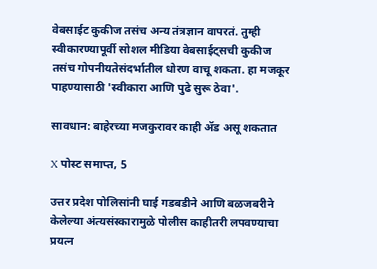वेबसाईट कुकीज तसंच अन्य तंत्रज्ञान वापरतं. तुम्ही स्वीकारण्यापूर्वी सोशल मीडिया वेबसाईट्सची कुकीज तसंच गोपनीयतेसंदर्भातील धोरण वाचू शकता. हा मजकूर पाहण्यासाठी 'स्वीकारा आणि पुढे सुरू ठेवा'.

सावधान: बाहेरच्या मजकुरावर काही ॲड असू शकतात

X पोस्ट समाप्त, 5

उत्तर प्रदेश पोलिसांनी घाई गडबडीने आणि बळजबरीने केलेल्या अंत्यसंस्कारामुळे पोलीस काहीतरी लपवण्याचा प्रयत्न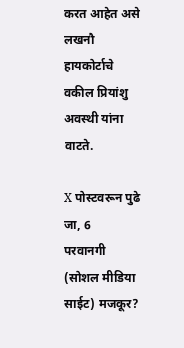करत आहेत असे लखनौ हायकोर्टाचे वकील प्रियांशु अवस्थी यांना वाटते.

X पोस्टवरून पुढे जा, 6
परवानगी (सोशल मीडिया साईट) मजकूर?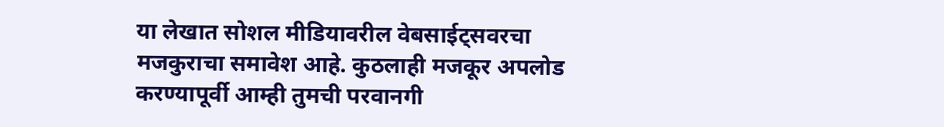या लेखात सोशल मीडियावरील वेबसाईट्सवरचा मजकुराचा समावेश आहे. कुठलाही मजकूर अपलोड करण्यापूर्वी आम्ही तुमची परवानगी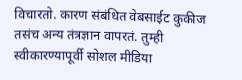विचारतो. कारण संबंधित वेबसाईट कुकीज तसंच अन्य तंत्रज्ञान वापरतं. तुम्ही स्वीकारण्यापूर्वी सोशल मीडिया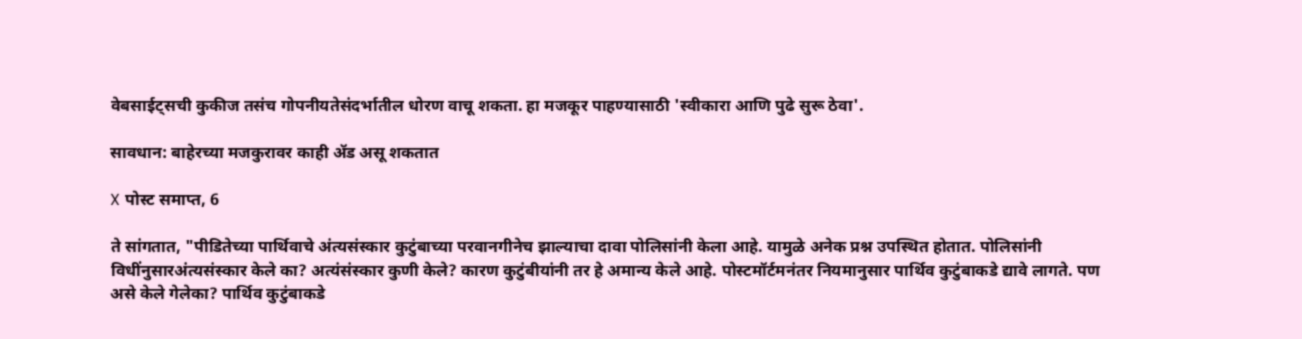वेबसाईट्सची कुकीज तसंच गोपनीयतेसंदर्भातील धोरण वाचू शकता. हा मजकूर पाहण्यासाठी 'स्वीकारा आणि पुढे सुरू ठेवा'.

सावधान: बाहेरच्या मजकुरावर काही ॲड असू शकतात

X पोस्ट समाप्त, 6

ते सांगतात, "पीडितेच्या पार्थिवाचे अंत्यसंस्कार कुटुंबाच्या परवानगीनेच झाल्याचा दावा पोलिसांनी केला आहे. यामुळे अनेक प्रश्न उपस्थित होतात. पोलिसांनी विधींनुसारअंत्यसंस्कार केले का? अत्यंसंस्कार कुणी केले? कारण कुटुंबीयांनी तर हे अमान्य केले आहे. पोस्टमॉर्टमनंतर नियमानुसार पार्थिव कुटुंबाकडे द्यावे लागते. पण असे केले गेलेका? पार्थिव कुटुंबाकडे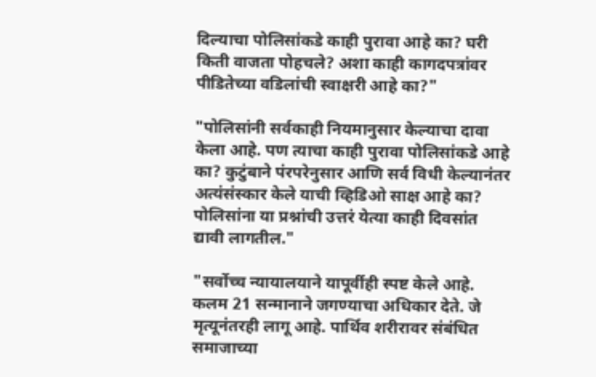दिल्याचा पोलिसांकडे काही पुरावा आहे का? घरी किती वाजता पोहचले? अशा काही कागदपत्रांवर पीडितेच्या वडिलांची स्वाक्षरी आहे का?"

"पोलिसांनी सर्वकाही नियमानुसार केल्याचा दावा केला आहे. पण त्याचा काही पुरावा पोलिसांकडे आहे का? कुटुंबाने पंरपरेनुसार आणि सर्व विधी केल्यानंतर अत्यंसंस्कार केले याची व्हिडिओ साक्ष आहे का? पोलिसांना या प्रश्नांची उत्तरं येत्या काही दिवसांत द्यावी लागतील."

"सर्वोच्च न्यायालयाने यापूर्वीही स्पष्ट केले आहे. कलम 21 सन्मानाने जगण्याचा अधिकार देते. जे मृत्यूनंतरही लागू आहे. पार्थिव शरीरावर संबंधित समाजाच्या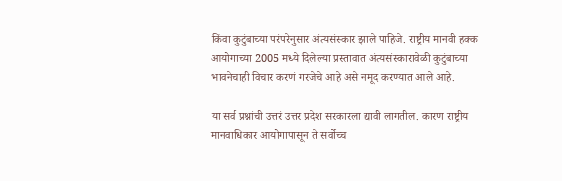किंवा कुटुंबाच्या परंपरेनुसार अंत्यसंस्कार झाले पाहिजे. राष्ट्रीय मानवी हक्क आयोगाच्या 2005 मध्ये दिलेल्या प्रस्तावात अंत्यसंस्कारावेळी कुटुंबाच्या भावनेचाही विचार करणं गरजेचे आहे असे नमूद करण्यात आले आहे.

या सर्व प्रश्नांची उत्तरं उत्तर प्रदेश सरकारला द्यावी लागतील. कारण राष्ट्रीय मानवाधिकार आयोगापासून ते सर्वोच्च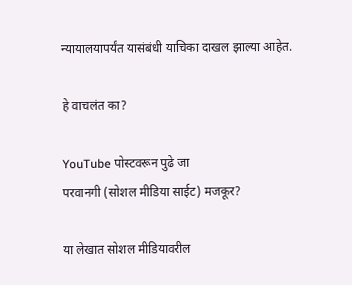न्यायालयापर्यंत यासंबंधी याचिका दाखल झाल्या आहेत.

हे वाचलंत का?

YouTube पोस्टवरून पुढे जा
परवानगी (सोशल मीडिया साईट) मजकूर?

या लेखात सोशल मीडियावरील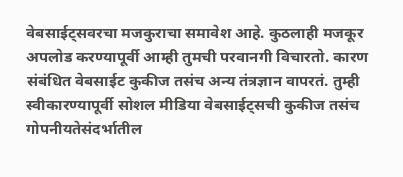वेबसाईट्सवरचा मजकुराचा समावेश आहे. कुठलाही मजकूर अपलोड करण्यापूर्वी आम्ही तुमची परवानगी विचारतो. कारण संबंधित वेबसाईट कुकीज तसंच अन्य तंत्रज्ञान वापरतं. तुम्ही स्वीकारण्यापूर्वी सोशल मीडिया वेबसाईट्सची कुकीज तसंच गोपनीयतेसंदर्भातील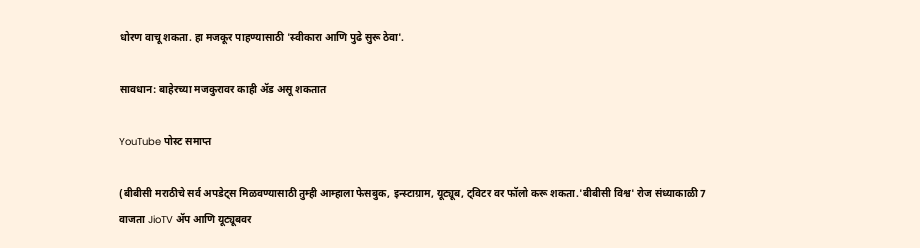धोरण वाचू शकता. हा मजकूर पाहण्यासाठी 'स्वीकारा आणि पुढे सुरू ठेवा'.

सावधान: बाहेरच्या मजकुरावर काही ॲड असू शकतात

YouTube पोस्ट समाप्त

(बीबीसी मराठीचे सर्व अपडेट्स मिळवण्यासाठी तुम्ही आम्हाला फेसबुक, इन्स्टाग्राम, यूट्यूब, ट्विटर वर फॉलो करू शकता.'बीबीसी विश्व' रोज संध्याकाळी 7 वाजता JioTV ॲप आणि यूट्यूबवर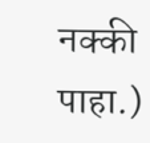नक्की पाहा.)